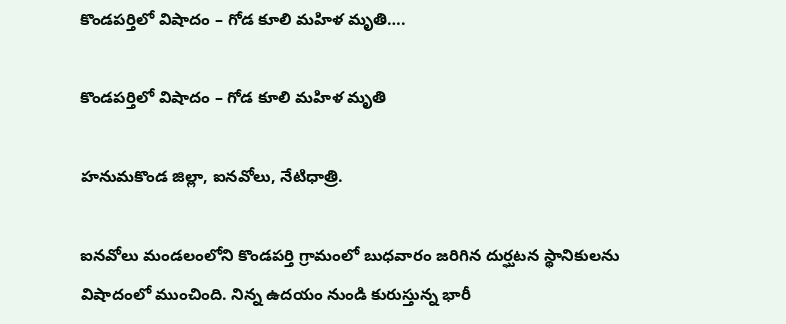కొండపర్తిలో విషాదం – గోడ కూలి మహిళ మృతి….

కొండపర్తిలో విషాదం – గోడ కూలి మహిళ మృతి

హనుమకొండ జిల్లా, ఐనవోలు, నేటిధాత్రి.

ఐనవోలు మండలంలోని కొండపర్తి గ్రామంలో బుధవారం జరిగిన దుర్ఘటన స్థానికులను విషాదంలో ముంచింది. నిన్న ఉదయం నుండి కురుస్తున్న భారీ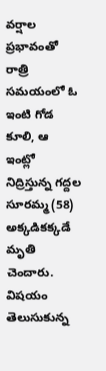వర్షాల ప్రభావంతో రాత్రి సమయంలో ఓ ఇంటి గోడ కూలి, ఆ ఇంట్లో నిద్రిస్తున్న గద్దల సూరమ్మ (58) అక్కడికక్కడే మృతి చెందారు. విషయం తెలుసుకున్న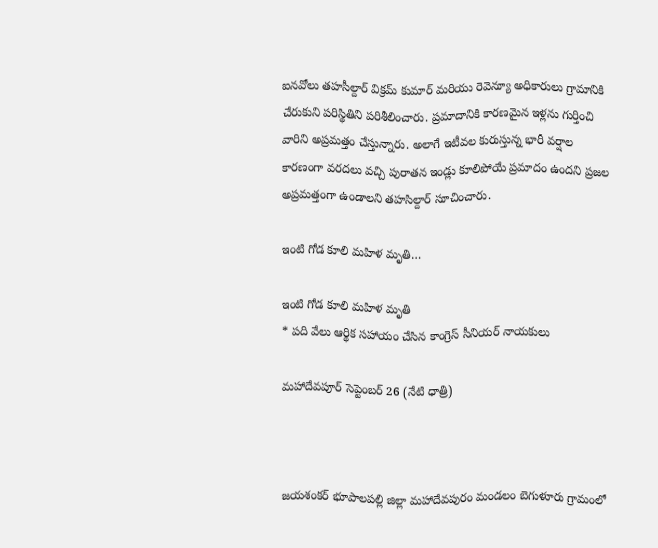ఐనవోలు తహసీల్దార్ విక్రమ్ కుమార్ మరియు రెవెన్యూ అధికారులు గ్రామానికి చేరుకుని పరిస్థితిని పరిశీలించారు. ప్రమాదానికి కారణమైన ఇళ్లను గుర్తించి వారిని అప్రమత్తం చేస్తున్నారు. అలాగే ఇటీవల కురుస్తున్న భారీ వర్షాల కారణంగా వరదలు వచ్చి పురాతన ఇండ్లు కూలిపోయే ప్రమాదం ఉందని ప్రజల అప్రమత్తంగా ఉండాలని తహసిల్దార్ సూచించారు.

ఇంటి గోడ కూలి మహిళ మృతి…

ఇంటి గోడ కూలి మహిళ మృతి
* పది వేలు ఆర్థిక సహాయం చేసిన కాంగ్రెస్ సీనియర్ నాయకులు

మహాదేవపూర్ సెప్టెంబర్ 26 (నేటి ధాత్రి)



జయశంకర్ భూపాలపల్లి జిల్లా మహాదేవపురం మండలం బెగుళూరు గ్రామంలో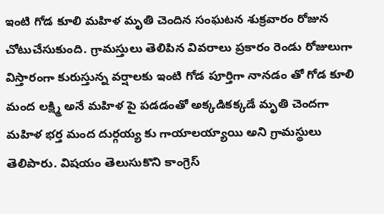ఇంటి గోడ కూలి మహిళ మృతి చెందిన సంఘటన శుక్రవారం రోజున చోటుచేసుకుంది. గ్రామస్తులు తెలిపిన వివరాలు ప్రకారం రెండు రోజులుగా విస్తారంగా కురుస్తున్న వర్షాలకు ఇంటి గోడ పూర్తిగా నానడం తో గోడ కూలి మంద లక్ష్మి అనే మహిళ పై పడడంతో అక్కడికక్కడే మృతి చెందగా మహిళ భర్త మంద దుర్గయ్య కు గాయాలయ్యాయి అని గ్రామస్థులు తెలిపారు. విషయం తెలుసుకొని కాంగ్రెస్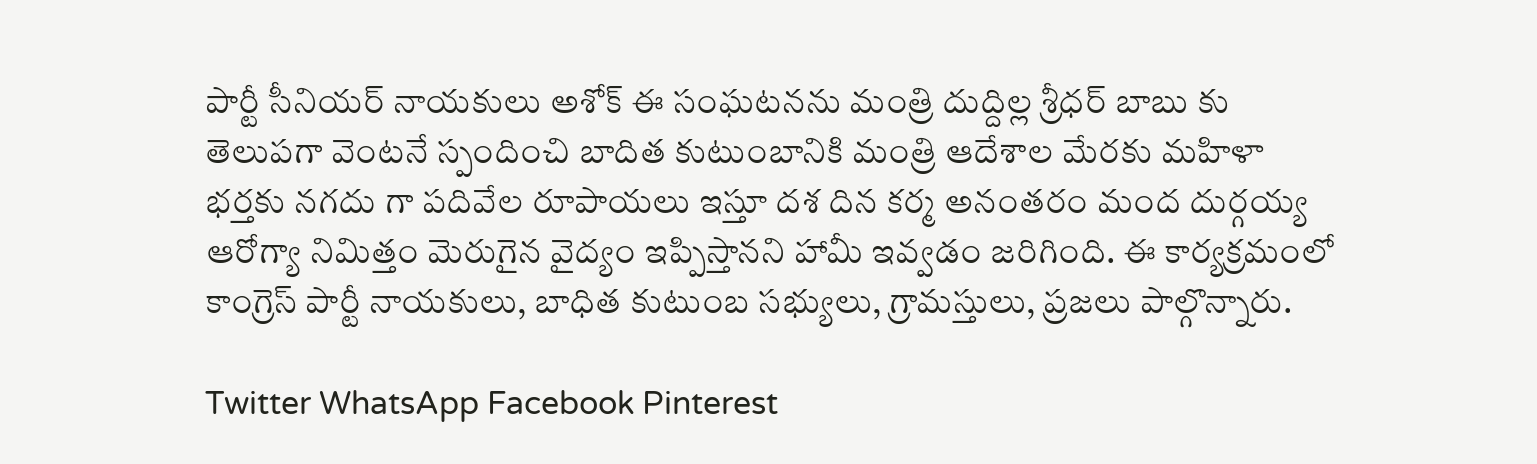పార్టీ సీనియర్ నాయకులు అశోక్ ఈ సంఘటనను మంత్రి దుద్దిల్ల శ్రీధర్ బాబు కు తెలుపగా వెంటనే స్పందించి బాదిత కుటుంబానికి మంత్రి ఆదేశాల మేరకు మహిళా భర్తకు నగదు గా పదివేల రూపాయలు ఇస్తూ దశ దిన కర్మ అనంతరం మంద దుర్గయ్య ఆరోగ్యా నిమిత్తం మెరుగైన వైద్యం ఇప్పిస్తానని హామీ ఇవ్వడం జరిగింది. ఈ కార్యక్రమంలో కాంగ్రెస్ పార్టీ నాయకులు, బాధిత కుటుంబ సభ్యులు, గ్రామస్తులు, ప్రజలు పాల్గొన్నారు.

Twitter WhatsApp Facebook Pinterest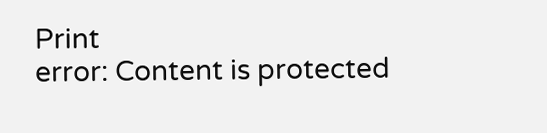Print
error: Content is protected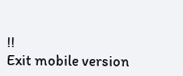!!
Exit mobile version